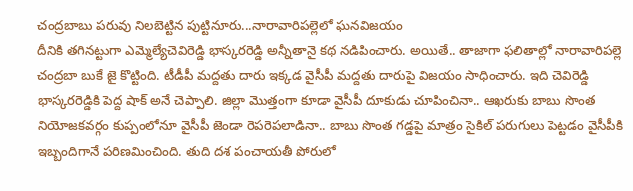చంద్రబాబు పరువు నిలబెట్టిన పుట్టినూరు...నారావారిపల్లెలో ఘనవిజయం
దీనికి తగినట్టుగా ఎమ్మెల్యేచెవిరెడ్డి భాస్కరరెడ్డి అన్నీతానై కథ నడిపించారు. అయితే.. తాజాగా ఫలితాల్లో నారావారిపల్లె చంద్రబా బుకే జై కొట్టింది. టీడీపీ మద్దతు దారు ఇక్కడ వైసీపీ మద్దతు దారుపై విజయం సాధించారు. ఇది చెవిరెడ్డి భాస్కరరెడ్డికి పెద్ద షాక్ అనే చెప్పాలి. జిల్లా మొత్తంగా కూడా వైసీపీ దూకుడు చూపించినా.. ఆఖరుకు బాబు సొంత నియోజకవర్గం కుప్పంలోనూ వైసీపీ జెండా రెపరెపలాడినా.. బాబు సొంత గడ్డపై మాత్రం సైకిల్ పరుగులు పెట్టడం వైసీపీకి ఇబ్బందిగానే పరిణమించింది. తుది దశ పంచాయతీ పోరులో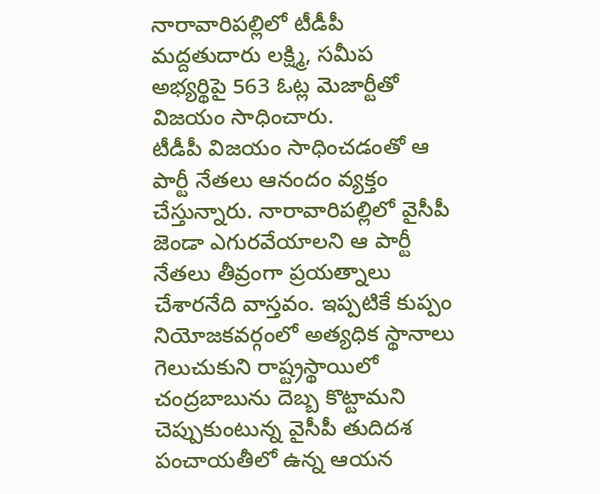నారావారిపల్లిలో టీడీపీ మద్దతుదారు లక్ష్మి, సమీప అభ్యర్థిపై 563 ఓట్ల మెజార్టీతో విజయం సాధించారు.
టీడీపీ విజయం సాధించడంతో ఆ పార్టీ నేతలు ఆనందం వ్యక్తం చేస్తున్నారు. నారావారిపల్లిలో వైసీపీ జెండా ఎగురవేయాలని ఆ పార్టీ నేతలు తీవ్రంగా ప్రయత్నాలు చేశారనేది వాస్తవం. ఇప్పటికే కుప్పం నియోజకవర్గంలో అత్యధిక స్థానాలు గెలుచుకుని రాష్ట్రస్థాయిలో చంద్రబాబును దెబ్బ కొట్టామని చెప్పుకుంటున్న వైసీపీ తుదిదశ పంచాయతీలో ఉన్న ఆయన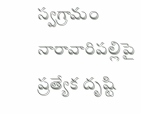స్వగ్రామం నారావారిపల్లిపై ప్రత్యేక దృష్టి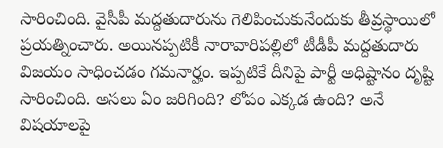సారించింది. వైసీపీ మద్దతుదారును గెలిపించుకునేందుకు తీవ్రస్థాయిలో ప్రయత్నించారు. అయినప్పటికీ నారావారిపల్లిలో టీడీపీ మద్దతుదారు విజయం సాధించడం గమనార్హం. ఇప్పటికే దీనిపై పార్టీ అధిష్టానం దృష్టి సారించింది. అసలు ఏం జరిగింది? లోపం ఎక్కడ ఉంది? అనే విషయాలపై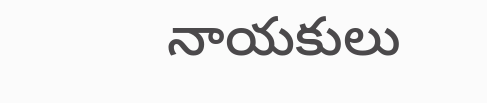నాయకులు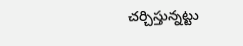చర్చిస్తున్నట్టు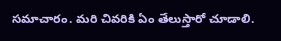సమాచారం. మరి చివరికి ఏం తేలుస్తారో చూడాలి.